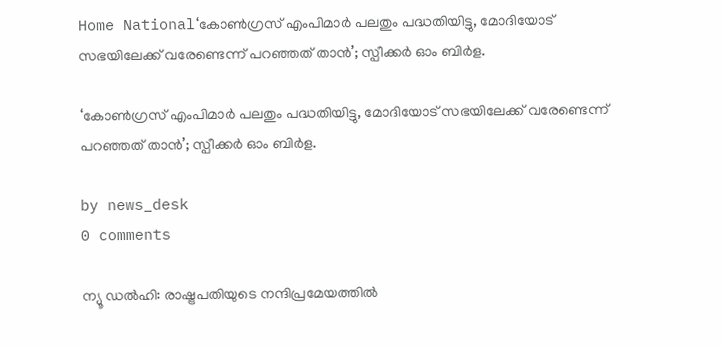Home National‘കോൺഗ്രസ് എംപിമാർ പലതും പദ്ധതിയിട്ടു, മോദിയോട് സഭയിലേക്ക് വരേണ്ടെന്ന് പറഞ്ഞത് താൻ’; സ്പീക്കർ ഓം ബിർള.

‘കോൺഗ്രസ് എംപിമാർ പലതും പദ്ധതിയിട്ടു, മോദിയോട് സഭയിലേക്ക് വരേണ്ടെന്ന് പറഞ്ഞത് താൻ’; സ്പീക്കർ ഓം ബിർള.

by news_desk
0 comments

ന്യൂ ഡൽഹി: രാഷ്ട്രപതിയുടെ നന്ദിപ്രമേയത്തിൽ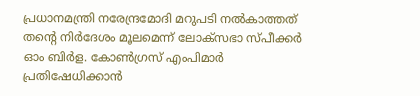പ്രധാനമന്ത്രി നരേന്ദ്രമോദി മറുപടി നൽകാത്തത് തന്റെ നിർദേശം മൂലമെന്ന് ലോക്സഭാ സ്പീക്കർ ഓം ബിർള. കോൺഗ്രസ് എംപിമാർ പ്രതിഷേധിക്കാൻ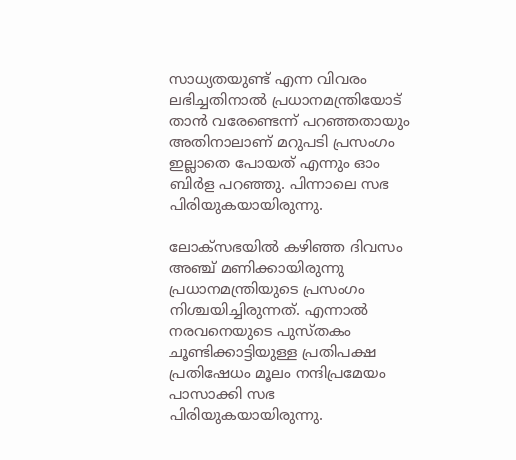സാധ്യതയുണ്ട് എന്ന വിവരം ലഭിച്ചതിനാൽ പ്രധാനമന്ത്രിയോട് താൻ വരേണ്ടെന്ന് പറഞ്ഞതായും അതിനാലാണ് മറുപടി പ്രസംഗം ഇല്ലാതെ പോയത് എന്നും ഓം ബിർള പറഞ്ഞു. പിന്നാലെ സഭ പിരിയുകയായിരുന്നു.

ലോക്സഭയിൽ കഴിഞ്ഞ ദിവസം അഞ്ച് മണിക്കായിരുന്നു പ്രധാനമന്ത്രിയുടെ പ്രസംഗം നിശ്ചയിച്ചിരുന്നത്. എന്നാൽ നരവനെയുടെ പുസ്തകം ചൂണ്ടിക്കാട്ടിയുള്ള പ്രതിപക്ഷ പ്രതിഷേധം മൂലം നന്ദിപ്രമേയം പാസാക്കി സഭ പിരിയുകയായിരുന്നു.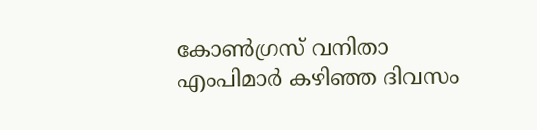കോൺഗ്രസ് വനിതാ എംപിമാർ കഴിഞ്ഞ ദിവസം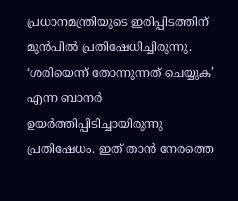പ്രധാനമന്ത്രിയുടെ ഇരിപ്പിടത്തിന് മുൻപിൽ പ്രതിഷേധിച്ചിരുന്നു. ‘ശരിയെന്ന് തോന്നുന്നത് ചെയ്യുക’ എന്ന ബാനർ ഉയർത്തിപ്പിടിച്ചായിരുന്നു പ്രതിഷേധം. ഇത് താൻ നേരത്തെ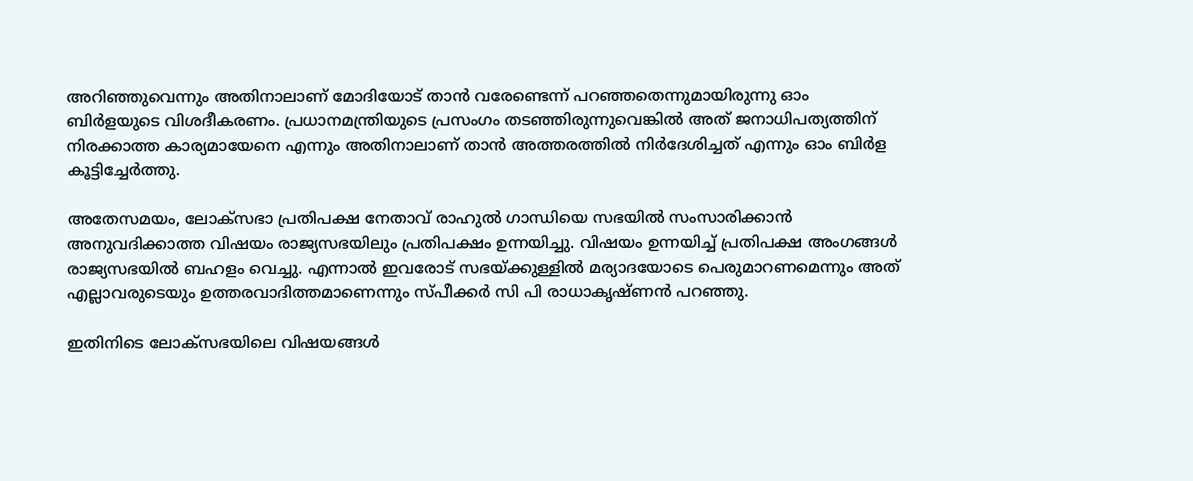അറിഞ്ഞുവെന്നും അതിനാലാണ് മോദിയോട് താൻ വരേണ്ടെന്ന് പറഞ്ഞതെന്നുമായിരുന്നു ഓം ബിർളയുടെ വിശദീകരണം. പ്രധാനമന്ത്രിയുടെ പ്രസംഗം തടഞ്ഞിരുന്നുവെങ്കിൽ അത് ജനാധിപത്യത്തിന് നിരക്കാത്ത കാര്യമായേനെ എന്നും അതിനാലാണ് താൻ അത്തരത്തിൽ നിർദേശിച്ചത് എന്നും ഓം ബിർള കൂട്ടിച്ചേർത്തു.

അതേസമയം, ലോക്‌സഭാ പ്രതിപക്ഷ നേതാവ് രാഹുൽ ഗാന്ധിയെ സഭയിൽ സംസാരിക്കാൻ അനുവദിക്കാത്ത വിഷയം രാജ്യസഭയിലും പ്രതിപക്ഷം ഉന്നയിച്ചു. വിഷയം ഉന്നയിച്ച് പ്രതിപക്ഷ അംഗങ്ങൾ രാജ്യസഭയിൽ ബഹളം വെച്ചു. എന്നാൽ ഇവരോട് സഭയ്ക്കുള്ളിൽ മര്യാദയോടെ പെരുമാറണമെന്നും അത് എല്ലാവരുടെയും ഉത്തരവാദിത്തമാണെന്നും സ്പീക്കർ സി പി രാധാകൃഷ്ണൻ പറഞ്ഞു.

ഇതിനിടെ ലോക്‌സഭയിലെ വിഷയങ്ങൾ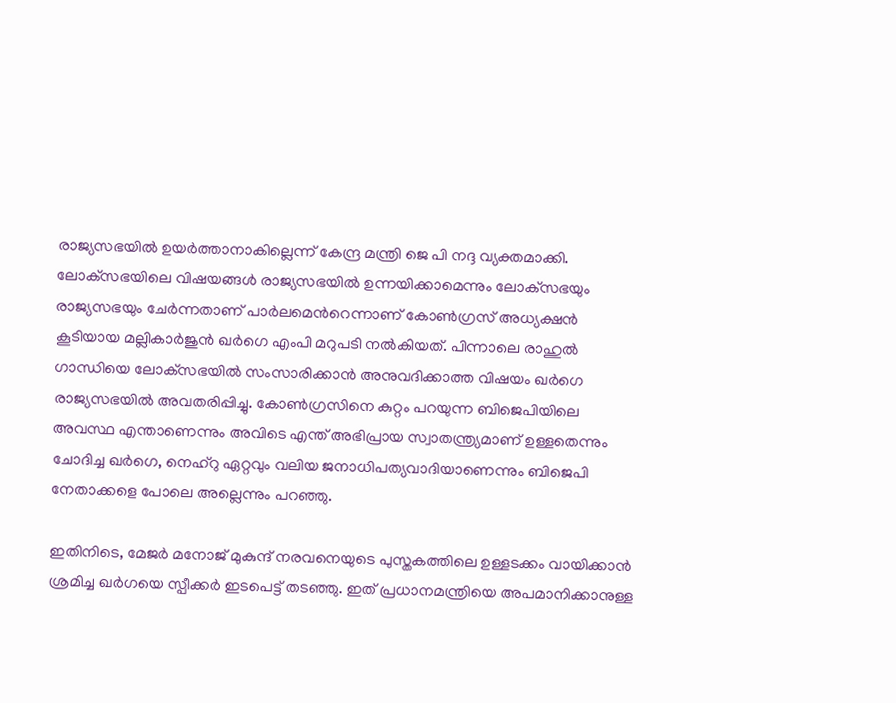രാജ്യസഭയിൽ ഉയർത്താനാകില്ലെന്ന് കേന്ദ്ര മന്ത്രി ജെ പി നദ്ദ വ്യക്തമാക്കി. ലോക്‌സഭയിലെ വിഷയങ്ങൾ രാജ്യസഭയിൽ ഉന്നയിക്കാമെന്നും ലോക്‌സഭയും രാജ്യസഭയും ചേർന്നതാണ് പാർലമെന്‍റെന്നാണ് കോൺഗ്രസ് അധ്യക്ഷൻ കൂടിയായ മല്ലികാർജുൻ ഖർഗെ എംപി മറുപടി നൽകിയത്. പിന്നാലെ രാഹുൽ ഗാന്ധിയെ ലോക്‌സഭയിൽ സംസാരിക്കാൻ അനുവദിക്കാത്ത വിഷയം ഖർഗെ രാജ്യസഭയിൽ അവതരിപ്പിച്ചു. കോൺഗ്രസിനെ കുറ്റം പറയുന്ന ബിജെപിയിലെ അവസ്ഥ എന്താണെന്നും അവിടെ എന്ത് അഭിപ്രായ സ്വാതന്ത്ര്യമാണ് ഉള്ളതെന്നും ചോദിച്ച ഖർഗെ, നെഹ്‌റു ഏറ്റവും വലിയ ജനാധിപത്യവാദിയാണെന്നും ബിജെപി നേതാക്കളെ പോലെ അല്ലെന്നും പറഞ്ഞു.

ഇതിനിടെ, മേജർ മനോജ് മുകുന്ദ് നരവനെയുടെ പുസ്തകത്തിലെ ഉള്ളടക്കം വായിക്കാൻ ശ്രമിച്ച ഖർഗയെ സ്പീക്കർ ഇടപെട്ട് തടഞ്ഞു. ഇത് പ്രധാനമന്ത്രിയെ അപമാനിക്കാനുള്ള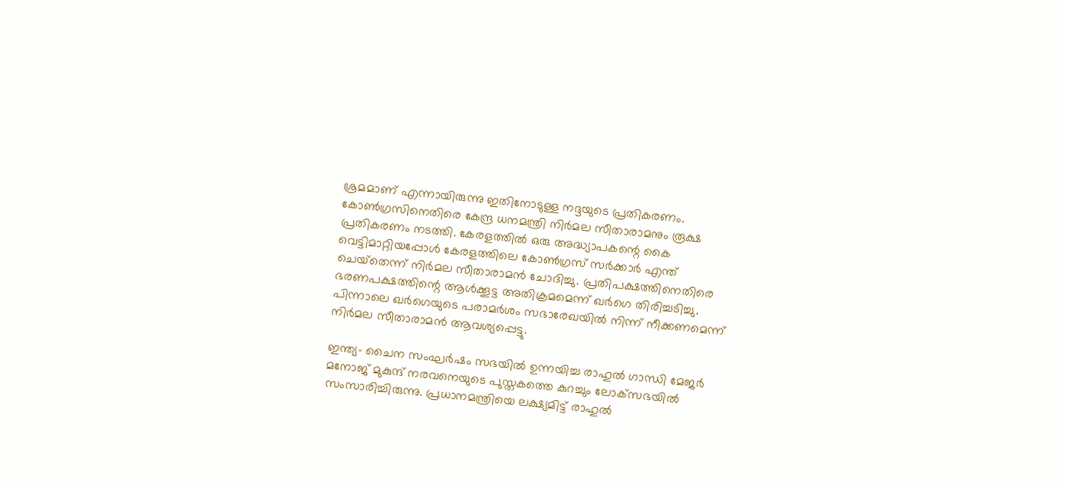ശ്രമമാണ് എന്നായിരുന്നു ഇതിനോടുള്ള നദ്ദയുടെ പ്രതികരണം. കോൺഗ്രസിനെതിരെ കേന്ദ്ര ധനമന്ത്രി നിർമല സീതാരാമനും രൂക്ഷ പ്രതികരണം നടത്തി. കേരളത്തിൽ ഒരു അദ്ധ്യാപകന്റെ കൈ വെട്ടിമാറ്റിയപ്പോൾ കേരളത്തിലെ കോൺഗ്രസ് സർക്കാർ എന്ത് ചെയ്‌തെന്ന് നിർമല സീതാരാമൻ ചോദിച്ചു. പ്രതിപക്ഷത്തിനെതിരെ ഭരണപക്ഷത്തിന്റെ ആൾക്കൂട്ട അതിക്രമമെന്ന് ഖർഗെ തിരിച്ചടിച്ചു. പിന്നാലെ ഖർഗെയുടെ പരാമർശം സഭാരേഖയിൽ നിന്ന് നീക്കണമെന്ന് നിർമല സീതാരാമൻ ആവശ്യപ്പെട്ടു.

ഇന്ത്യ- ചൈന സംഘർഷം സഭയിൽ ഉന്നയിച്ച രാഹുൽ ഗാന്ധി മേജർ മനോജ് മുകുന്ദ് നരവനെയുടെ പുസ്തകത്തെ കുറച്ചും ലോക്‌സഭയിൽ സംസാരിച്ചിരുന്നു. പ്രധാനമന്ത്രിയെ ലക്ഷ്യമിട്ട് രാഹുൽ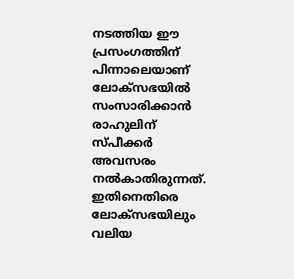നടത്തിയ ഈ പ്രസംഗത്തിന് പിന്നാലെയാണ് ലോക്‌സഭയിൽ സംസാരിക്കാൻ രാഹുലിന് സ്പീക്കർ അവസരം നൽകാതിരുന്നത്. ഇതിനെതിരെ ലോക്‌സഭയിലും വലിയ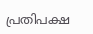പ്രതിപക്ഷ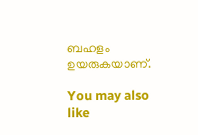ബഹളം ഉയരുകയാണ്.

You may also like